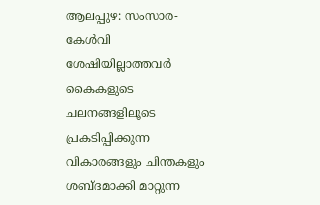ആലപ്പുഴ: സംസാര-കേൾവി ശേഷിയില്ലാത്തവർ കൈകളുടെ ചലനങ്ങളിലൂടെ പ്രകടിപ്പിക്കുന്ന വികാരങ്ങളും ചിന്തകളും ശബ്ദമാക്കി മാറ്റുന്ന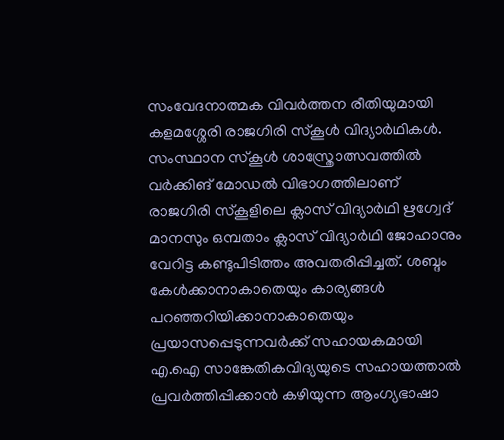സംവേദനാത്മക വിവർത്തന രീതിയുമായി കളമശ്ശേരി രാജഗിരി സ്കൂൾ വിദ്യാർഥികൾ. സംസ്ഥാന സ്കൂൾ ശാസ്ത്രോത്സവത്തിൽ വർക്കിങ് മോഡൽ വിഭാഗത്തിലാണ് രാജഗിരി സ്കൂളിലെ ക്ലാസ് വിദ്യാർഥി ഋഗ്വേദ് മാനസും ഒമ്പതാം ക്ലാസ് വിദ്യാർഥി ജോഹാനും വേറിട്ട കണ്ടുപിടിത്തം അവതരിപ്പിച്ചത്. ശബ്ദം കേൾക്കാനാകാതെയും കാര്യങ്ങൾ പറഞ്ഞറിയിക്കാനാകാതെയും പ്രയാസപ്പെടുന്നവർക്ക് സഹായകമായി എ.ഐ സാങ്കേതികവിദ്യയുടെ സഹായത്താൽ പ്രവർത്തിപ്പിക്കാൻ കഴിയുന്ന ആംഗ്യഭാഷാ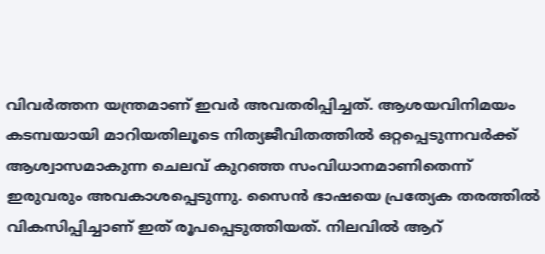വിവർത്തന യന്ത്രമാണ് ഇവർ അവതരിപ്പിച്ചത്. ആശയവിനിമയം കടമ്പയായി മാറിയതിലൂടെ നിത്യജീവിതത്തിൽ ഒറ്റപ്പെടുന്നവർക്ക് ആശ്വാസമാകുന്ന ചെലവ് കുറഞ്ഞ സംവിധാനമാണിതെന്ന് ഇരുവരും അവകാശപ്പെടുന്നു. സൈൻ ഭാഷയെ പ്രത്യേക തരത്തിൽ വികസിപ്പിച്ചാണ് ഇത് രൂപപ്പെടുത്തിയത്. നിലവിൽ ആറ്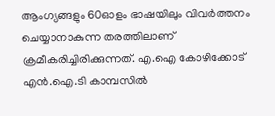ആംഗ്യങ്ങളും 60ഓളം ഭാഷയിലും വിവർത്തനം ചെയ്യാനാകുന്ന തരത്തിലാണ് ക്രമീകരിച്ചിരിക്കുന്നത്. എ.ഐ കോഴിക്കോട് എൻ.ഐ.ടി കാമ്പസിൽ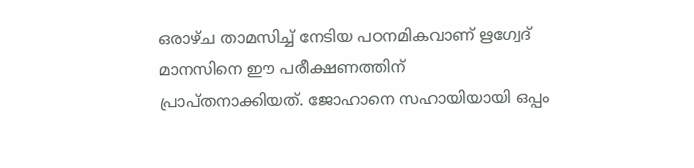ഒരാഴ്ച താമസിച്ച് നേടിയ പഠനമികവാണ് ഋഗ്വേദ് മാനസിനെ ഈ പരീക്ഷണത്തിന് പ്രാപ്തനാക്കിയത്. ജോഹാനെ സഹായിയായി ഒപ്പം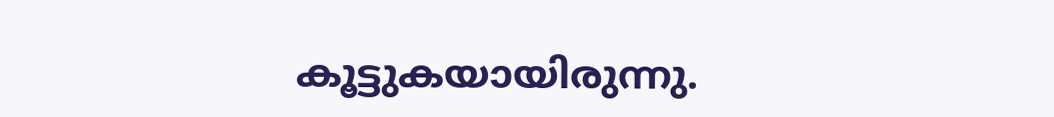കൂട്ടുകയായിരുന്നു.